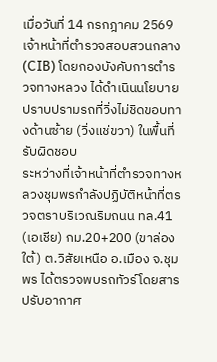เมื่อวันที่ 14 กรกฎาคม 2569 เจ้าหน้าที่ตำรวจสอบสวนกลาง (CIB) โดยกองบังคับการตำรวจทางหลวง ได้ดำเนินนโยบายปราบปรามรถที่วิ่งไม่ชิดขอบทางด้านซ้าย (วิ่งแช่ขวา) ในพื้นที่รับผิดชอบ
ระหว่างที่เจ้าหน้าที่ตำรวจทางหลวงชุมพรกำลังปฏิบัติหน้าที่ตรวจตราบริเวณริมถนน ทล.41 (เอเชีย) กม.20+200 (ขาล่องใต้) ต.วิสัยเหนือ อ.เมือง จ.ชุมพร ได้ตรวจพบรถทัวร์โดยสารปรับอากาศ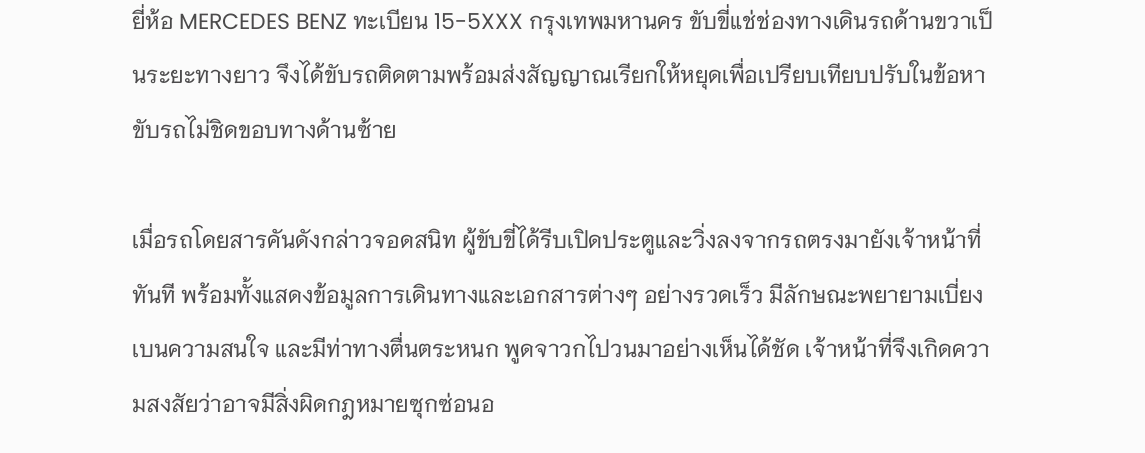ยี่ห้อ MERCEDES BENZ ทะเบียน 15-5XXX กรุงเทพมหานคร ขับขี่แช่ช่องทางเดินรถด้านขวาเป็นระยะทางยาว จึงได้ขับรถติดตามพร้อมส่งสัญญาณเรียกให้หยุดเพื่อเปรียบเทียบปรับในข้อหาขับรถไม่ชิดขอบทางด้านซ้าย

เมื่อรถโดยสารคันดังกล่าวจอดสนิท ผู้ขับขี่ได้รีบเปิดประตูและวิ่งลงจากรถตรงมายังเจ้าหน้าที่ทันที พร้อมทั้งแสดงข้อมูลการเดินทางและเอกสารต่างๆ อย่างรวดเร็ว มีลักษณะพยายามเบี่ยงเบนความสนใจ และมีท่าทางตื่นตระหนก พูดจาวกไปวนมาอย่างเห็นได้ชัด เจ้าหน้าที่จึงเกิดความสงสัยว่าอาจมีสิ่งผิดกฎหมายซุกซ่อนอ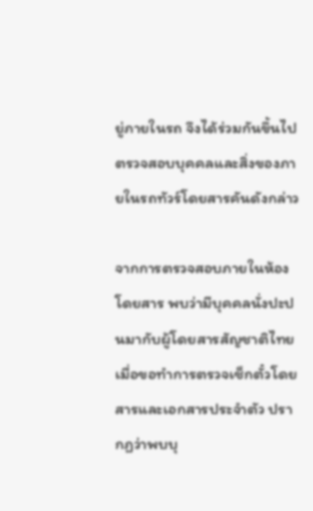ยู่ภายในรถ จึงได้ร่วมกันขึ้นไปตรวจสอบบุคคลและสิ่งของภายในรถทัวร์โดยสารคันดังกล่าว

จากการตรวจสอบภายในห้องโดยสาร พบว่ามีบุคคลนั่งปะปนมากับผู้โดยสารสัญชาติไทย เมื่อขอทำการตรวจเช็กตั๋วโดยสารและเอกสารประจำตัว ปรากฏว่าพบบุ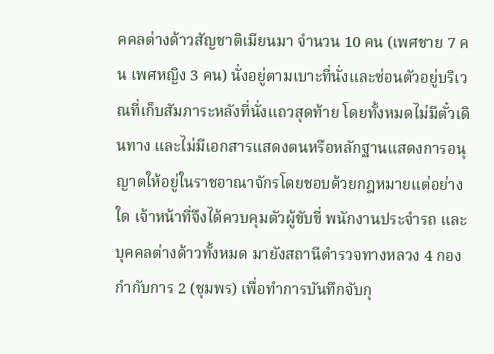คคลต่างด้าวสัญชาติเมียนมา จำนวน 10 คน (เพศชาย 7 คน เพศหญิง 3 คน) นั่งอยู่ตามเบาะที่นั่งและซ่อนตัวอยู่บริเวณที่เก็บสัมภาระหลังที่นั่งแถวสุดท้าย โดยทั้งหมดไม่มีตั๋วเดินทาง และไม่มีเอกสารแสดงตนหรือหลักฐานแสดงการอนุญาตให้อยู่ในราชอาณาจักรโดยชอบด้วยกฎหมายแต่อย่างใด เจ้าหน้าที่จึงได้ควบคุมตัวผู้ขับขี่ พนักงานประจำรถ และบุคคลต่างด้าวทั้งหมด มายังสถานีตำรวจทางหลวง 4 กองกำกับการ 2 (ชุมพร) เพื่อทำการบันทึกจับกุ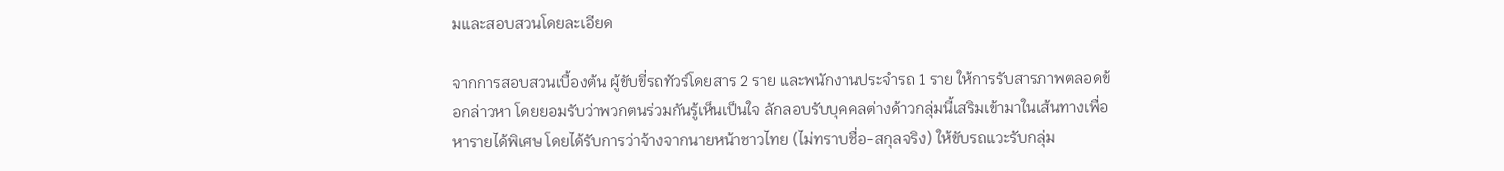มและสอบสวนโดยละเอียด

จากการสอบสวนเบื้องต้น ผู้ขับขี่รถทัวร์โดยสาร 2 ราย และพนักงานประจำรถ 1 ราย ให้การรับสารภาพตลอดข้อกล่าวหา โดยยอมรับว่าพวกตนร่วมกันรู้เห็นเป็นใจ ลักลอบรับบุคคลต่างด้าวกลุ่มนี้เสริมเข้ามาในเส้นทางเพื่อหารายได้พิเศษ โดยได้รับการว่าจ้างจากนายหน้าชาวไทย (ไม่ทราบชื่อ-สกุลจริง) ให้ขับรถแวะรับกลุ่ม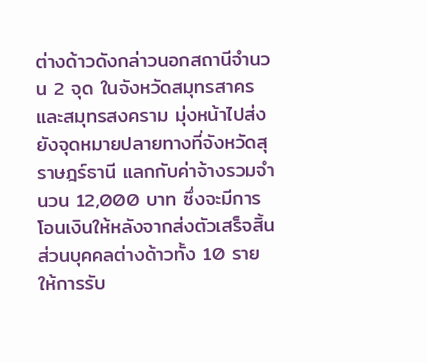ต่างด้าวดังกล่าวนอกสถานีจำนวน 2 จุด ในจังหวัดสมุทรสาครและสมุทรสงคราม มุ่งหน้าไปส่งยังจุดหมายปลายทางที่จังหวัดสุราษฎร์ธานี แลกกับค่าจ้างรวมจำนวน 12,000 บาท ซึ่งจะมีการโอนเงินให้หลังจากส่งตัวเสร็จสิ้น ส่วนบุคคลต่างด้าวทั้ง 10 ราย ให้การรับ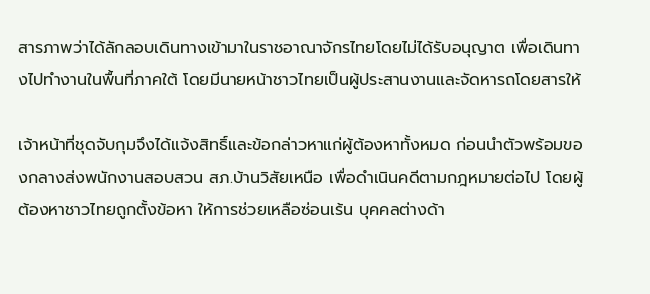สารภาพว่าได้ลักลอบเดินทางเข้ามาในราชอาณาจักรไทยโดยไม่ได้รับอนุญาต เพื่อเดินทางไปทำงานในพื้นที่ภาคใต้ โดยมีนายหน้าชาวไทยเป็นผู้ประสานงานและจัดหารถโดยสารให้

เจ้าหน้าที่ชุดจับกุมจึงได้แจ้งสิทธิ์และข้อกล่าวหาแก่ผู้ต้องหาทั้งหมด ก่อนนำตัวพร้อมของกลางส่งพนักงานสอบสวน สภ.บ้านวิสัยเหนือ เพื่อดำเนินคดีตามกฎหมายต่อไป โดยผู้ต้องหาชาวไทยถูกตั้งข้อหา ให้การช่วยเหลือซ่อนเร้น บุคคลต่างด้า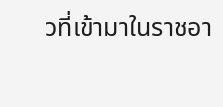วที่เข้ามาในราชอา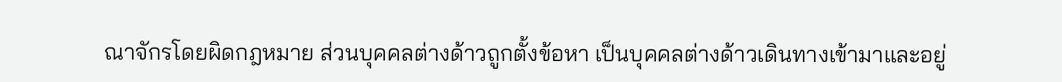ณาจักรโดยผิดกฎหมาย ส่วนบุคคลต่างด้าวถูกตั้งข้อหา เป็นบุคคลต่างด้าวเดินทางเข้ามาและอยู่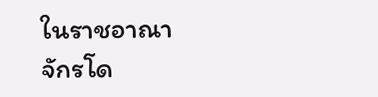ในราชอาณาจักรโด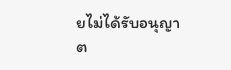ยไม่ได้รับอนุญาต